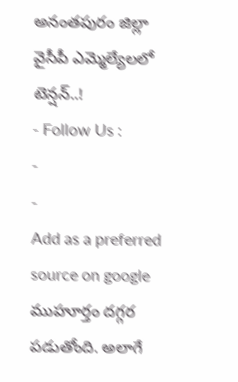అనంతపురం జిల్లా వైసీపీ ఎమ్మెల్యేలలో టెన్షన్..!
- Follow Us :
-
-
Add as a preferred
source on google
ముహూర్తం దగ్గర పడుతోంది. అలాగే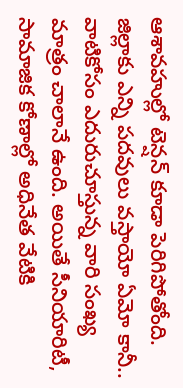ఆశావహుల్లో టెన్షన్ కూడా పెరిగిపోతోంది. జిల్లాకు ఎన్ని పదవులు వస్తాయో ఏమో కానీ.. వాటికోసం ఎదురుచూస్తున్న వారి సంఖ్య మాత్రం చాలానే ఉంది. అయితే సీనియారిటీ, సామాజిక కోణాల్లో అధినేత వేటికి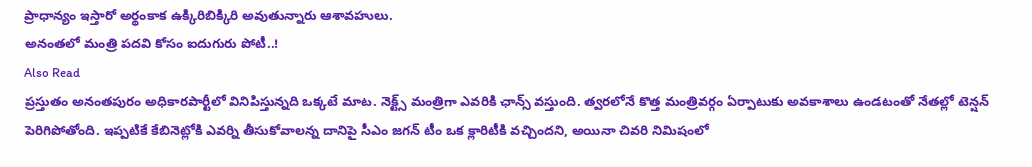ప్రాధాన్యం ఇస్తారో అర్థంకాక ఉక్కిరిబిక్కిరి అవుతున్నారు ఆశావహులు.
అనంతలో మంత్రి పదవి కోసం ఐదుగురు పోటీ..!
Also Read
ప్రస్తుతం అనంతపురం అధికారపార్టీలో వినిపిస్తున్నది ఒక్కటే మాట. నెక్ట్స్ మంత్రిగా ఎవరికి ఛాన్స్ వస్తుంది. త్వరలోనే కొత్త మంత్రివర్గం ఏర్పాటుకు అవకాశాలు ఉండటంతో నేతల్లో టెన్షన్ పెరిగిపోతోంది. ఇప్పటికే కేబినెట్లోకి ఎవర్ని తీసుకోవాలన్న దానిపై సీఎం జగన్ టీం ఒక క్లారిటీకి వచ్చిందని, అయినా చివరి నిమిషంలో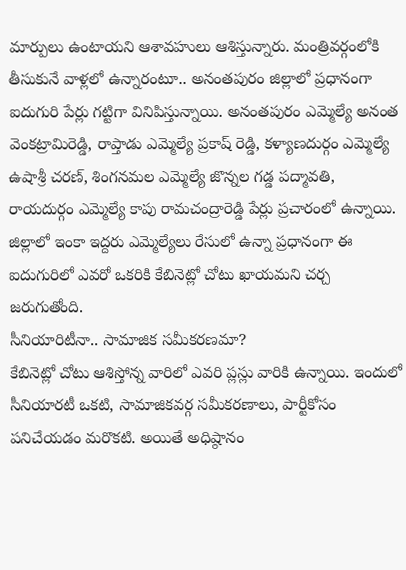మార్పులు ఉంటాయని ఆశావహులు ఆశిస్తున్నారు. మంత్రివర్గంలోకి తీసుకునే వాళ్లలో ఉన్నారంటూ.. అనంతపురం జిల్లాలో ప్రధానంగా ఐదుగురి పేర్లు గట్టిగా వినిపిస్తున్నాయి. అనంతపురం ఎమ్మెల్యే అనంత వెంకట్రామిరెడ్డి, రాప్తాడు ఎమ్మెల్యే ప్రకాష్ రెడ్డి, కళ్యాణదుర్గం ఎమ్మెల్యే ఉషాశ్రీ చరణ్, శింగనమల ఎమ్మెల్యే జొన్నల గడ్డ పద్మావతి, రాయదుర్గం ఎమ్మెల్యే కాపు రామచంద్రారెడ్డి పేర్లు ప్రచారంలో ఉన్నాయి. జిల్లాలో ఇంకా ఇద్దరు ఎమ్మెల్యేలు రేసులో ఉన్నా ప్రధానంగా ఈ ఐదుగురిలో ఎవరో ఒకరికి కేబినెట్లో చోటు ఖాయమని చర్చ జరుగుతోంది.
సీనియారిటీనా.. సామాజిక సమీకరణమా?
కేబినెట్లో చోటు ఆశిస్తోన్న వారిలో ఎవరి ప్లస్లు వారికి ఉన్నాయి. ఇందులో సీనియారటీ ఒకటి, సామాజికవర్గ సమీకరణాలు, పార్టీకోసం పనిచేయడం మరొకటి. అయితే అధిష్ఠానం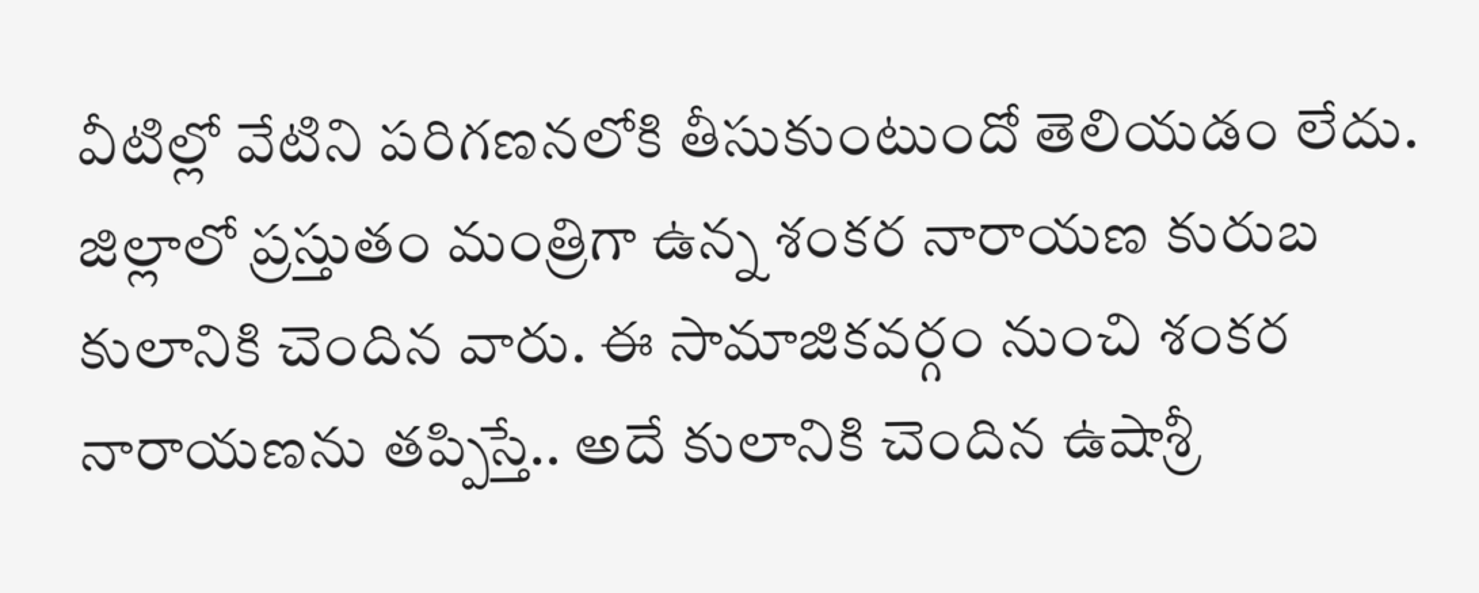వీటిల్లో వేటిని పరిగణనలోకి తీసుకుంటుందో తెలియడం లేదు. జిల్లాలో ప్రస్తుతం మంత్రిగా ఉన్న శంకర నారాయణ కురుబ కులానికి చెందిన వారు. ఈ సామాజికవర్గం నుంచి శంకర నారాయణను తప్పిస్తే.. అదే కులానికి చెందిన ఉషాశ్రీ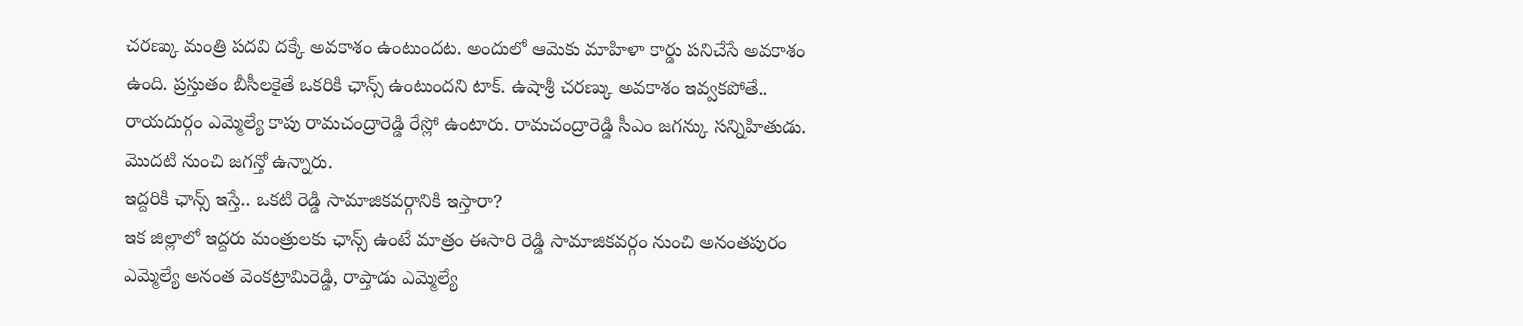చరణ్కు మంత్రి పదవి దక్కే అవకాశం ఉంటుందట. అందులో ఆమెకు మాహిళా కార్డు పనిచేసే అవకాశం ఉంది. ప్రస్తుతం బీసీలకైతే ఒకరికి ఛాన్స్ ఉంటుందని టాక్. ఉషాశ్రీ చరణ్కు అవకాశం ఇవ్వకపోతే.. రాయదుర్గం ఎమ్మెల్యే కాపు రామచంద్రారెడ్డి రేస్లో ఉంటారు. రామచంద్రారెడ్డి సీఎం జగన్కు సన్నిహితుడు. మొదటి నుంచి జగన్తో ఉన్నారు.
ఇద్దరికి ఛాన్స్ ఇస్తే.. ఒకటి రెడ్డి సామాజికవర్గానికి ఇస్తారా?
ఇక జిల్లాలో ఇద్దరు మంత్రులకు ఛాన్స్ ఉంటే మాత్రం ఈసారి రెడ్డి సామాజికవర్గం నుంచి అనంతపురం ఎమ్మెల్యే అనంత వెంకట్రామిరెడ్డి, రాప్తాడు ఎమ్మెల్యే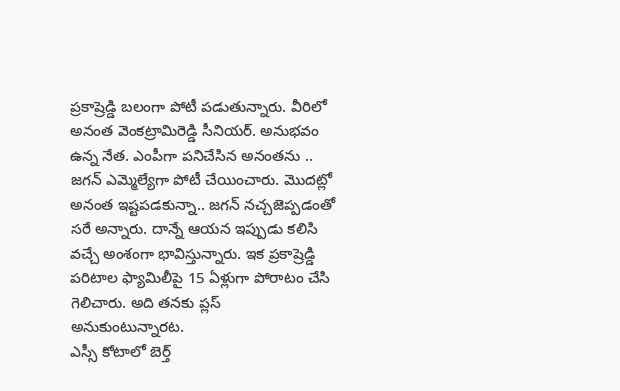ప్రకాష్రెడ్డి బలంగా పోటీ పడుతున్నారు. వీరిలో అనంత వెంకట్రామిరెడ్డి సీనియర్. అనుభవం ఉన్న నేత. ఎంపీగా పనిచేసిన అనంతను .. జగన్ ఎమ్మెల్యేగా పోటీ చేయించారు. మొదట్లో అనంత ఇష్టపడకున్నా.. జగన్ నచ్చజెప్పడంతో సరే అన్నారు. దాన్నే ఆయన ఇప్పుడు కలిసి వచ్చే అంశంగా భావిస్తున్నారు. ఇక ప్రకాష్రెడ్డి పరిటాల ఫ్యామిలీపై 15 ఏళ్లుగా పోరాటం చేసి గెలిచారు. అది తనకు ప్లస్ అనుకుంటున్నారట.
ఎస్సీ కోటాలో బెర్త్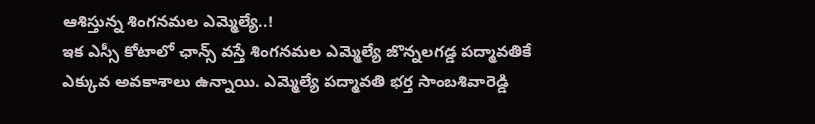ఆశిస్తున్న శింగనమల ఎమ్మెల్యే..!
ఇక ఎస్సీ కోటాలో ఛాన్స్ వస్తే శింగనమల ఎమ్మెల్యే జొన్నలగడ్డ పద్మావతికే ఎక్కువ అవకాశాలు ఉన్నాయి. ఎమ్మెల్యే పద్మావతి భర్త సాంబశివారెడ్డి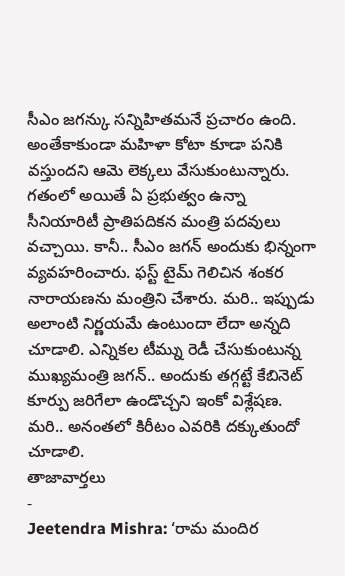సీఎం జగన్కు సన్నిహితమనే ప్రచారం ఉంది. అంతేకాకుండా మహిళా కోటా కూడా పనికి వస్తుందని ఆమె లెక్కలు వేసుకుంటున్నారు. గతంలో అయితే ఏ ప్రభుత్వం ఉన్నా సీనియారిటీ ప్రాతిపదికన మంత్రి పదవులు వచ్చాయి. కానీ.. సీఎం జగన్ అందుకు భిన్నంగా వ్యవహరించారు. ఫస్ట్ టైమ్ గెలిచిన శంకర నారాయణను మంత్రిని చేశారు. మరి.. ఇప్పుడు అలాంటి నిర్ణయమే ఉంటుందా లేదా అన్నది చూడాలి. ఎన్నికల టీమ్ను రెడీ చేసుకుంటున్న ముఖ్యమంత్రి జగన్.. అందుకు తగ్గట్టే కేబినెట్ కూర్పు జరిగేలా ఉండొచ్చని ఇంకో విశ్లేషణ. మరి.. అనంతలో కిరీటం ఎవరికి దక్కుతుందో చూడాలి.
తాజావార్తలు
-
Jeetendra Mishra: ‘రామ మందిర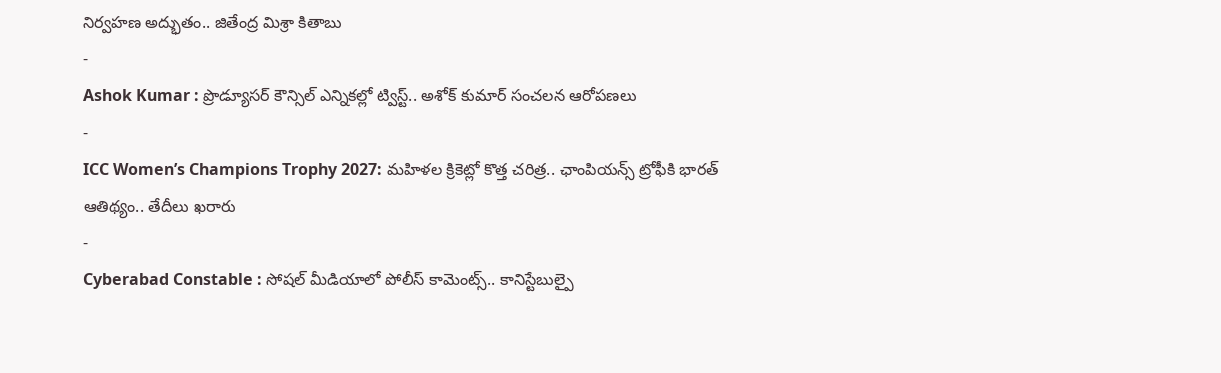నిర్వహణ అద్భుతం.. జితేంద్ర మిశ్రా కితాబు
-
Ashok Kumar : ప్రొడ్యూసర్ కౌన్సిల్ ఎన్నికల్లో ట్విస్ట్.. అశోక్ కుమార్ సంచలన ఆరోపణలు
-
ICC Women’s Champions Trophy 2027: మహిళల క్రికెట్లో కొత్త చరిత్ర.. ఛాంపియన్స్ ట్రోఫీకి భారత్ ఆతిథ్యం.. తేదీలు ఖరారు
-
Cyberabad Constable : సోషల్ మీడియాలో పోలీస్ కామెంట్స్.. కానిస్టేబుల్పై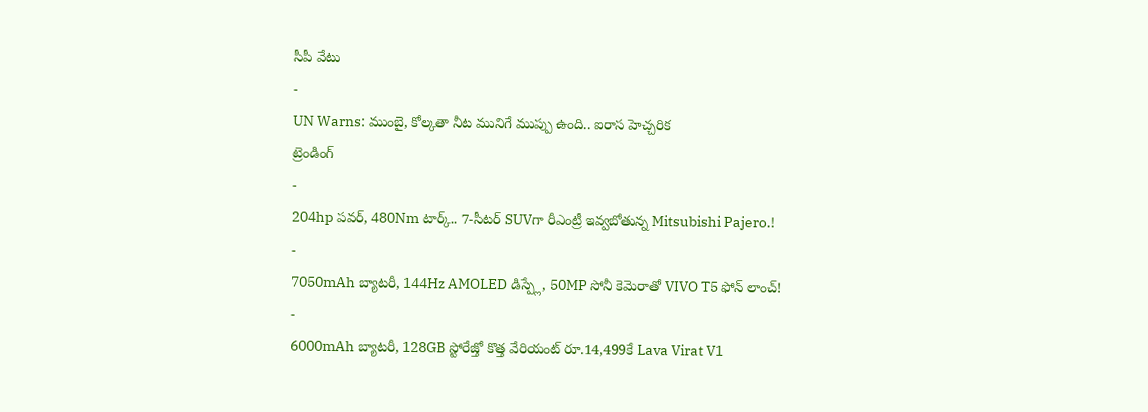సీపీ వేటు
-
UN Warns: ముంబై, కోల్కతా నీట మునిగే ముప్పు ఉంది.. ఐరాస హెచ్చరిక
ట్రెండింగ్
-
204hp పవర్, 480Nm టార్క్.. 7-సీటర్ SUVగా రీఎంట్రీ ఇవ్వబోతున్న Mitsubishi Pajero.!
-
7050mAh బ్యాటరీ, 144Hz AMOLED డిస్ప్లే, 50MP సోనీ కెమెరాతో VIVO T5 ఫోన్ లాంచ్!
-
6000mAh బ్యాటరీ, 128GB స్టోరేజ్తో కొత్త వేరియంట్ రూ.14,499కే Lava Virat V1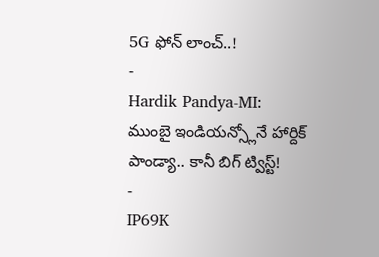5G ఫోన్ లాంచ్..!
-
Hardik Pandya-MI: ముంబై ఇండియన్స్లోనే హార్దిక్ పాండ్యా.. కానీ బిగ్ ట్విస్ట్!
-
IP69K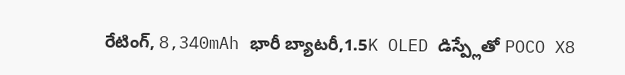రేటింగ్, 8,340mAh భారీ బ్యాటరీ,1.5K OLED డిస్ప్లేతో POCO X8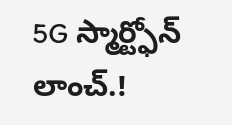5G స్మార్ట్ఫోన్ లాంచ్.!